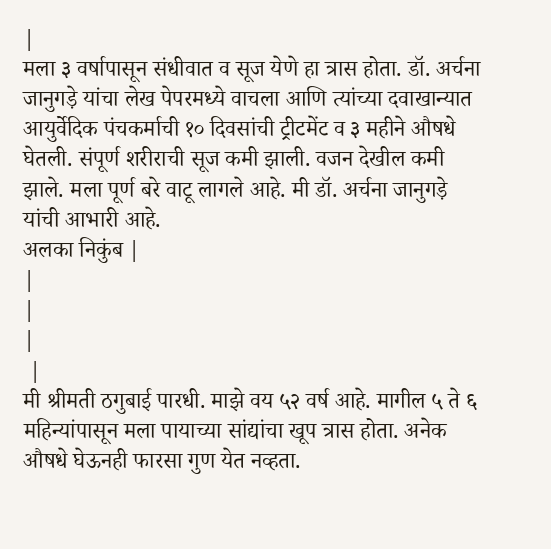|
मला ३ वर्षापासून संधीवात व सूज येणे हा त्रास होता. डॉ. अर्चना जानुगड़े यांचा लेख पेपरमध्ये वाचला आणि त्यांच्या दवाखान्यात आयुर्वेदिक पंचकर्माची १० दिवसांची ट्रीटमेंट व ३ महीने औषधे घेतली. संपूर्ण शरीराची सूज कमी झाली. वजन देखील कमी झाले. मला पूर्ण बरे वाटू लागले आहे. मी डॉ. अर्चना जानुगड़े यांची आभारी आहे.
अलका निकुंब |
|
|
|
 |
मी श्रीमती ठगुबाई पारधी. माझे वय ५२ वर्ष आहे. मागील ५ ते ६ महिन्यांपासून मला पायाच्या सांद्यांचा खूप त्रास होता. अनेक औषधे घेऊनही फारसा गुण येत नव्हता.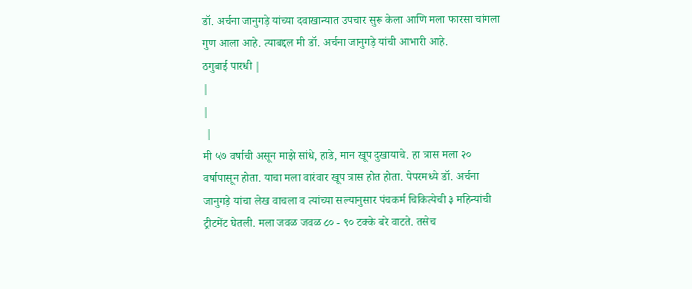डॉ. अर्चना जानुगड़े यांच्या दवाखान्यात उपचार सुरू केला आणि मला फारसा चांगला गुण आला आहे. त्याबद्दल मी डॉ. अर्चना जानुगड़े यांची आभारी आहे.
ठगुबाई पारधी |
|
|
 |
मी ५७ वर्षाची असून माझे सांधे, हाडे, मान खूप दुखायाचे. हा त्रास मला २० वर्षापासून होता. याचा मला वारंवार खूप त्रास होत होता. पेपरमध्ये डॉ. अर्चना जानुगड़े यांचा लेख वाचला व त्यांच्या सल्यानुसार पंचकर्म चिकित्येची ३ महिन्यांची ट्रीटमेंट घेतली. मला जवळ जवळ ८० - ९० टक्के बरे वाटते. तसेच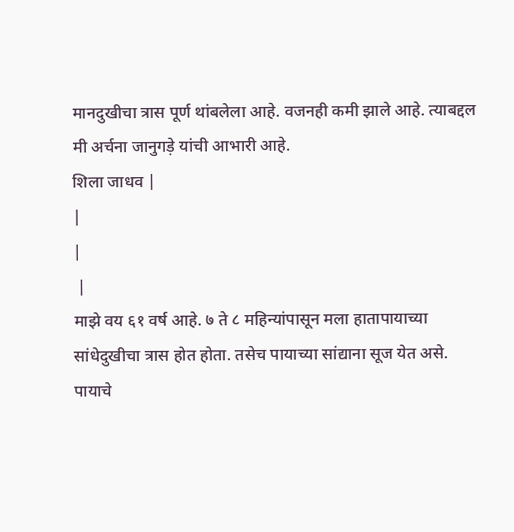मानदुखीचा त्रास पूर्ण थांबलेला आहे. वजनही कमी झाले आहे. त्याबद्दल मी अर्चना जानुगड़े यांची आभारी आहे.
शिला जाधव |
|
|
 |
माझे वय ६१ वर्ष आहे. ७ ते ८ महिन्यांपासून मला हातापायाच्या सांधेदुखीचा त्रास होत होता. तसेच पायाच्या सांद्याना सूज येत असे. पायाचे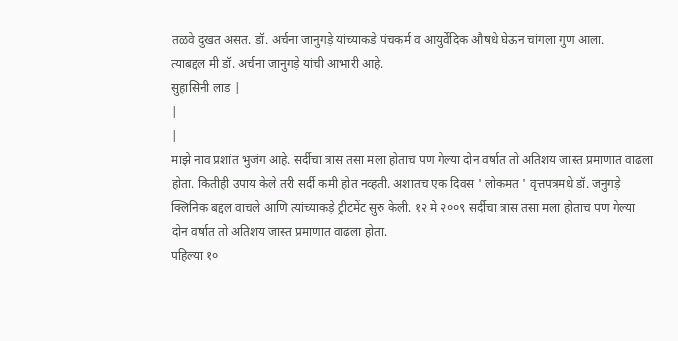तळवे दुखत असत. डॉ. अर्चना जानुगड़े यांच्याकडे पंचकर्म व आयुर्वेदिक औषधे घेऊन चांगला गुण आला.
त्याबद्दल मी डॉ. अर्चना जानुगड़े यांची आभारी आहे.
सुहासिनी लाड |
|
|
माझे नाव प्रशांत भुजंग आहे. सर्दीचा त्रास तसा मला होताच पण गेल्या दोन वर्षात तो अतिशय जास्त प्रमाणात वाढला होता. कितीही उपाय केले तरी सर्दी कमी होत नव्हती. अशातच एक दिवस ' लोकमत ' वृत्तपत्रमधे डॉ. जनुगड़े क्लिनिक बद्दल वाचले आणि त्यांच्याकड़े ट्रीटमेंट सुरु केली. १२ मे २००९ सर्दीचा त्रास तसा मला होताच पण गेल्या दोन वर्षात तो अतिशय जास्त प्रमाणात वाढला होता.
पहिल्या १०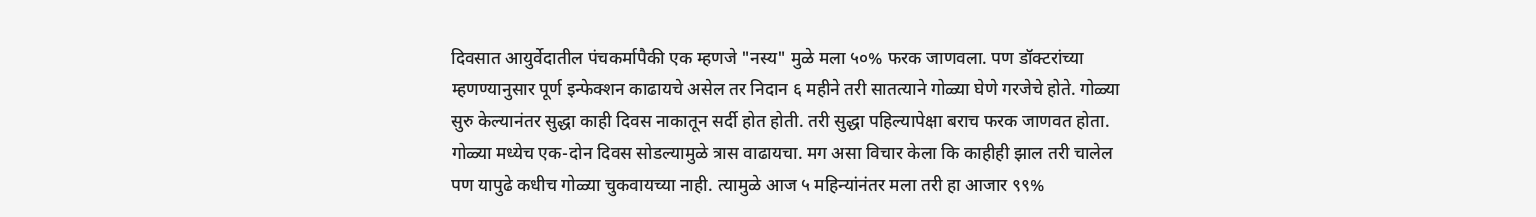दिवसात आयुर्वेदातील पंचकर्मापैकी एक म्हणजे "नस्य" मुळे मला ५०% फरक जाणवला. पण डॉक्टरांच्या म्हणण्यानुसार पूर्ण इन्फेक्शन काढायचे असेल तर निदान ६ महीने तरी सातत्याने गोळ्या घेणे गरजेचे होते. गोळ्या सुरु केल्यानंतर सुद्धा काही दिवस नाकातून सर्दी होत होती. तरी सुद्धा पहिल्यापेक्षा बराच फरक जाणवत होता. गोळ्या मध्येच एक-दोन दिवस सोडल्यामुळे त्रास वाढायचा. मग असा विचार केला कि काहीही झाल तरी चालेल पण यापुढे कधीच गोळ्या चुकवायच्या नाही. त्यामुळे आज ५ महिन्यांनंतर मला तरी हा आजार ९९%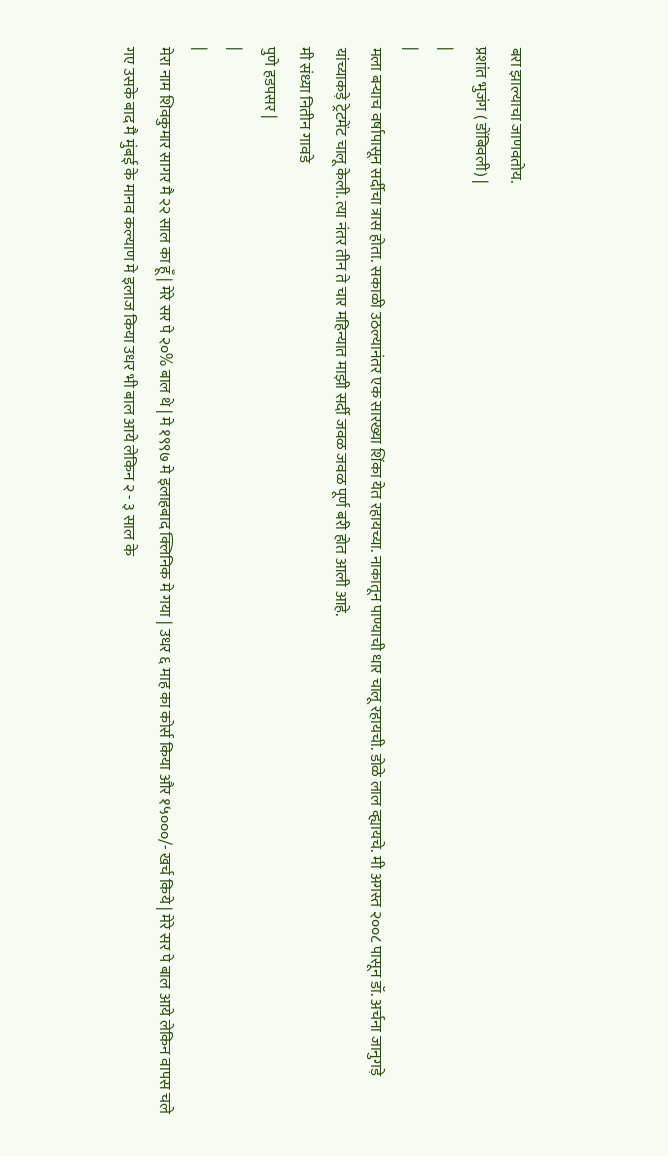बरा झाल्याचा जाणवतोय.
प्रशांत भुजंग ( डोंबिवली) |
|
|
मला बऱ्याच वर्षापासून सर्दीचा त्रास होता. सकाळी उठल्यानंतर एक सारख्या शिंका येत रहायच्या. नाकातून पाण्याची धार चालू रहायची. डोळे लाल व्ह्यायचे. मी अगस्त २००८ पासून डॉ. अर्चना जानुगड़े यांच्याकड़े ट्रेटमेंट चालू केली. त्या नंतर तीन ते चार महिन्यात माझी सर्दी जवळ जवळ पूर्ण बरी होत आली आहे.
मी संध्या नितीन गावडे
पुणे हडपसर |
|
|
मेरा नाम शिवकुमार सागर मै २२ साल का हूँ | मेरे सर पे २०% बाल थे | मे १९९७ मे इलाहबाद क्लिनिक मे गया | उधर ६ माह का कोर्स किया और १५०००/- खर्च किये | मेरे सर पे बाल आये लेकिन वापस चले गए उसके बाद मै मुंबई के मानव कल्याण मे इलाज किया उधर भी बाल आये लेकिन २ - ३ साल के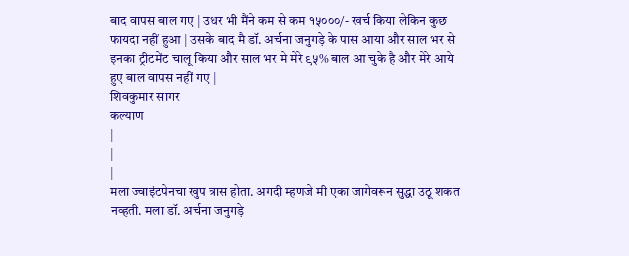बाद वापस बाल गए | उधर भी मैंने कम से कम १५०००/- खर्च किया लेकिन कुछ फायदा नहीं हुआ | उसके बाद मै डॉ. अर्चना जनुगड़े के पास आया और साल भर से इनका ट्रीटमेंट चालू किया और साल भर मे मेरे ९५% बाल आ चुके है और मेरे आये हुए बाल वापस नहीं गए |
शिवकुमार सागर
कल्याण
|
|
|
मला ज्वाइंटपेनचा खुप त्रास होता. अगदी म्हणजे मी एका जागेवरून सुद्धा उठू शकत नव्हती. मला डॉ. अर्चना जनुगड़े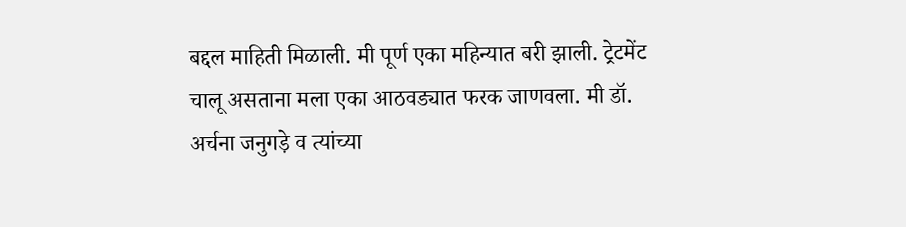बद्दल माहिती मिळाली. मी पूर्ण एका महिन्यात बरी झाली. ट्रेटमेंट चालू असताना मला एका आठवड्यात फरक जाणवला. मी डॉ. अर्चना जनुगड़े व त्यांच्या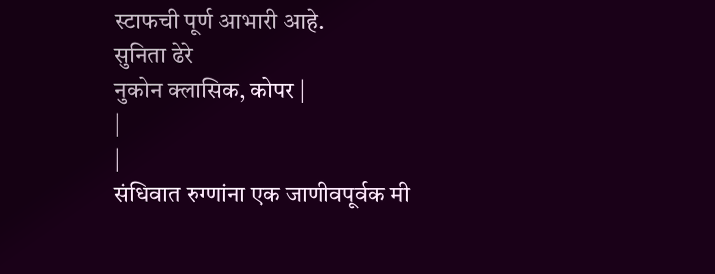स्टाफची पूर्ण आभारी आहे.
सुनिता ढेरे
नुकोन क्लासिक, कोपर |
|
|
संधिवात रुग्णांना एक जाणीवपूर्वक मी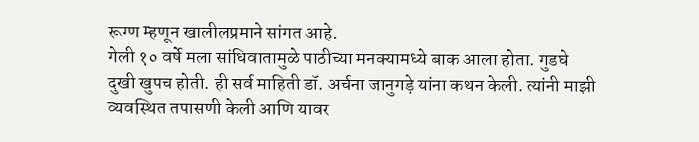रूग्ण म्हणून खालीलप्रमाने सांगत आहे.
गेली १० वर्षे मला सांधिवातामुळे पाठीच्या मनक्यामध्ये बाक आला होता. गुडघे दुखी खुपच होती. ही सर्व माहिती डॉ. अर्चना जानुगड़े यांना कथन केली. त्यांनी माझी व्यवस्थित तपासणी केली आणि यावर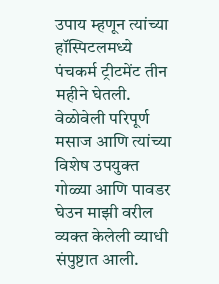उपाय म्हणून त्यांच्या हॉस्पिटलमध्ये पंचकर्म ट्रीटमेंट तीन महीने घेतली. वेळोवेली परिपूर्ण मसाज आणि त्यांच्या विशेष उपयुक्त गोळ्या आणि पावडर घेउन माझी वरील व्यक्त केलेली व्याधी संपुष्टात आली.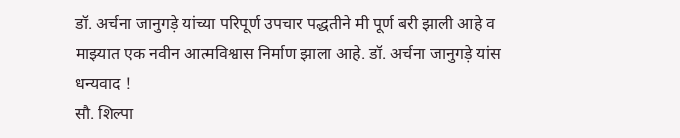डॉ. अर्चना जानुगड़े यांच्या परिपूर्ण उपचार पद्धतीने मी पूर्ण बरी झाली आहे व माझ्यात एक नवीन आत्मविश्वास निर्माण झाला आहे. डॉ. अर्चना जानुगड़े यांस धन्यवाद !
सौ. शिल्पा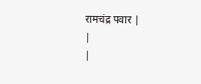रामचंद्र पवार |
|
|